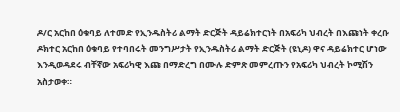ዶ/ር አርከበ ዕቁባይ ለተመድ የኢንዱስትሪ ልማት ድርጅት ዳይሬክተርነት በአፍሪካ ህብረት በእጩነት ቀረቡ
ዶክተር አርከበ ዕቁባይ የተባበሩት መንግሥታት የኢንዱስትሪ ልማት ድርጅት (ዩኒዶ) ዋና ዳይሬክተር ሆነው እንዲወዳደሩ ብቸኛው አፍሪካዊ እጩ በማድረግ በሙሉ ድምጽ መምረጡን የአፍሪካ ህብረት ኮሚሽን አስታወቀ።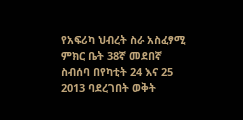የአፍሪካ ህብረት ስራ አስፈፃሚ ምክር ቤት 38ኛ መደበኛ ስብሰባ በየካቲት 24 እና 25 2013 ባደረገበት ወቅት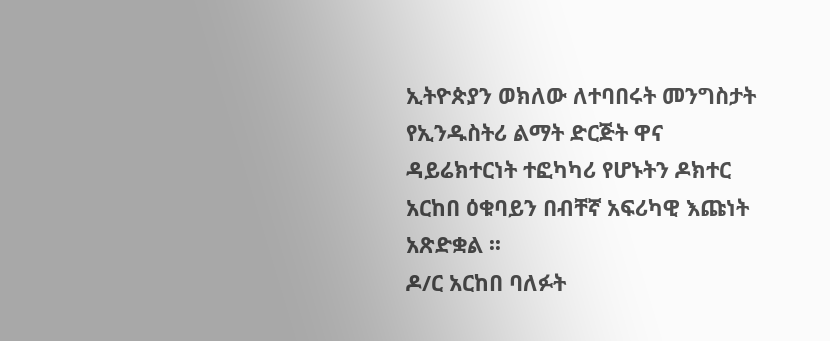ኢትዮጵያን ወክለው ለተባበሩት መንግስታት የኢንዱስትሪ ልማት ድርጅት ዋና ዳይሬክተርነት ተፎካካሪ የሆኑትን ዶክተር አርከበ ዕቁባይን በብቸኛ አፍሪካዊ እጩነት አጽድቋል ፡፡
ዶ/ር አርከበ ባለፉት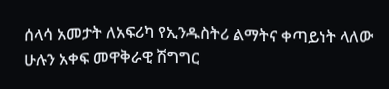ሰላሳ አመታት ለአፍሪካ የኢንዱስትሪ ልማትና ቀጣይነት ላለው ሁሉን አቀፍ መዋቅራዊ ሽግግር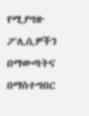የሚያግዙ ፖሊሲዎችን በማውጣትና በማስተግበር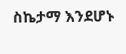ስኬታማ እንደሆኑ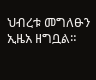ህብረቱ መግለፁን ኢዜአ ዘግቧል።